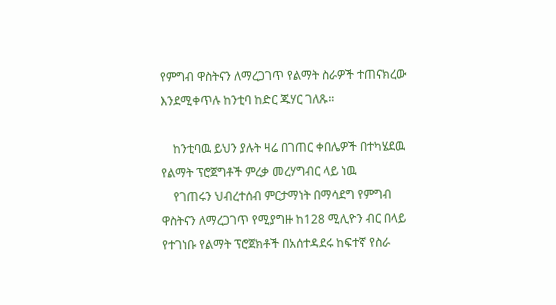የምግብ ዋስትናን ለማረጋገጥ የልማት ስራዎች ተጠናክረው እንደሚቀጥሉ ከንቲባ ከድር ጁሃር ገለጹ።

    ከንቲባዉ ይህን ያሉት ዛሬ በገጠር ቀበሌዎች በተካሄደዉ የልማት ፕሮጀግቶች ምረቃ መረሃግብር ላይ ነዉ
    የገጠሩን ህብረተሰብ ምርታማነት በማሳደግ የምግብ ዋስትናን ለማረጋገጥ የሚያግዙ ከ128 ሚሊዮን ብር በላይ የተገነቡ የልማት ፕሮጀክቶች በአሰተዳደሩ ከፍተኛ የስራ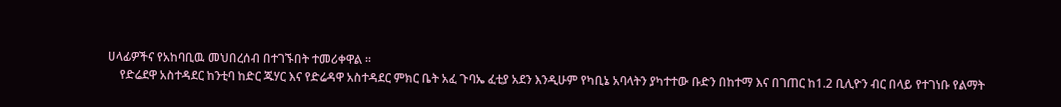ሀላፊዎችና የአከባቢዉ መህበረሰብ በተገኙበት ተመሪቀዋል ።
    የድሬደዋ አስተዳደር ከንቲባ ከድር ጁሃር እና የድሬዳዋ አስተዳደር ምክር ቤት አፈ ጉባኤ ፈቲያ አደን እንዲሁም የካቢኔ አባላትን ያካተተው ቡድን በከተማ እና በገጠር ከ1.2 ቢሊዮን ብር በላይ የተገነቡ የልማት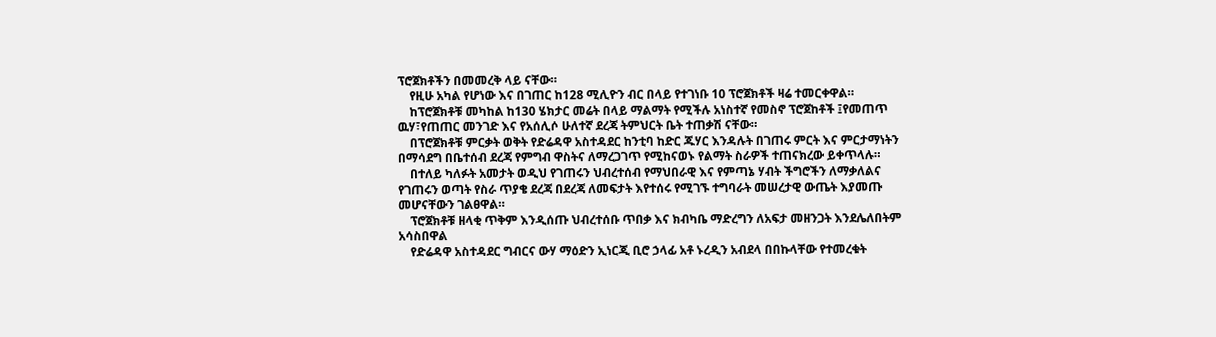ፕሮጀክቶችን በመመረቅ ላይ ናቸው።
    የዚሁ አካል የሆነው እና በገጠር ከ128 ሚሊዮን ብር በላይ የተገነቡ 10 ፕሮጀክቶች ዛሬ ተመርቀዋል።
    ከፕሮጀክቶቹ መካከል ከ130 ሄክታር መሬት በላይ ማልማት የሚችሉ አነስተኛ የመስኖ ፕሮጀከቶች ፤የመጠጥ ዉሃ፣የጠጠር መንገድ እና የአሰሊሶ ሁለተኛ ደረጃ ትምህርት ቤት ተጠቃሽ ናቸው።
    በፕሮጀክቶቹ ምርቃት ወቅት የድሬዳዋ አስተዳደር ከንቲባ ከድር ጁሃር እንዳሉት በገጠሩ ምርት እና ምርታማነትን በማሳደግ በቤተሰብ ደረጃ የምግብ ዋስትና ለማረጋገጥ የሚከናወኑ የልማት ስራዎች ተጠናክረው ይቀጥላሉ።
    በተለይ ካለፉት አመታት ወዲህ የገጠሩን ህብረተሰብ የማህበራዊ እና የምጣኔ ሃብት ችግሮችን ለማቃለልና የገጠሩን ወጣት የስራ ጥያቄ ደረጃ በደረጃ ለመፍታት እየተሰሩ የሚገኙ ተግባራት መሠረታዊ ውጤት እያመጡ መሆናቸውን ገልፀዋል።
    ፕሮጀክቶቹ ዘላቂ ጥቅም እንዲሰጡ ህብረተሰቡ ጥበቃ እና ክብካቤ ማድረግን ለአፍታ መዘንጋት እንደሌለበትም አሳስበዋል
    የድሬዳዋ አስተዳደር ግብርና ውሃ ማዕድን ኢነርጂ ቢሮ ኃላፊ አቶ ኑረዲን አብደላ በበኩላቸው የተመረቁት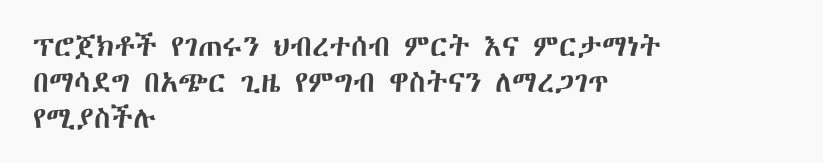ፕሮጀክቶች የገጠሩን ህብረተሰብ ምርት እና ምርታማነት በማሳደግ በአጭር ጊዜ የምግብ ዋስትናን ለማረጋገጥ የሚያስችሉ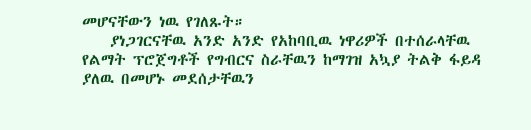መሆናቸውን ነዉ የገለጹት።
    ያነጋገርናቸዉ አንድ አንድ የአከባቢዉ ነዋሪዎች በተሰራላቸዉ የልማት ፕሮጀግቶች የግብርና ስራቸዉን ከማገዝ አኳያ ትልቅ ፋይዳ ያለዉ በመሆኑ መደሰታቸዉን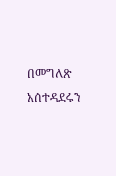በመግለጽ አሰተዳደሩን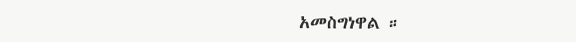አመስግነዋል ።